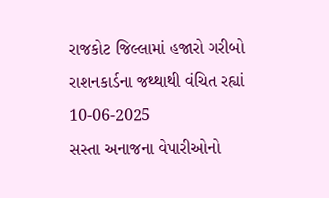રાજકોટ જિલ્લામાં હજારો ગરીબો રાશનકાર્ડના જથ્થાથી વંચિત રહ્યાં
10-06-2025
સસ્તા અનાજના વેપારીઓનો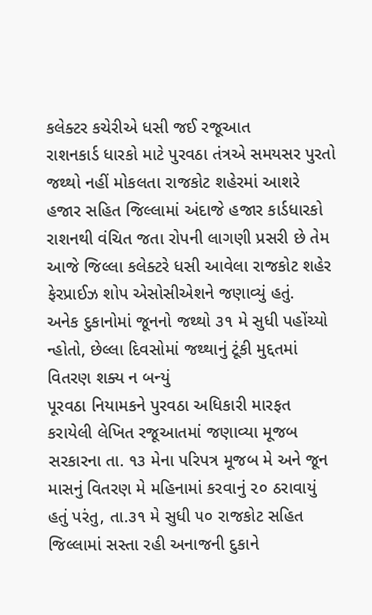કલેક્ટર કચેરીએ ધસી જઈ રજૂઆત
રાશનકાર્ડ ધારકો માટે પુરવઠા તંત્રએ સમયસર પુરતો જથ્થો નહીં મોકલતા રાજકોટ શહેરમાં આશરે હજાર સહિત જિલ્લામાં અંદાજે હજાર કાર્ડધારકો રાશનથી વંચિત જતા રોપની લાગણી પ્રસરી છે તેમ આજે જિલ્લા કલેક્ટરે ધસી આવેલા રાજકોટ શહેર ફેરપ્રાઈઝ શોપ એસોસીએશને જણાવ્યું હતું.
અનેક દુકાનોમાં જૂનનો જથ્થો ૩૧ મે સુધી પહોંચ્યો ન્હોતો, છેલ્લા દિવસોમાં જથ્થાનું ટૂંકી મુદ્દતમાં વિતરણ શક્ય ન બન્યું
પૂરવઠા નિયામકને પુરવઠા અધિકારી મારફત કરાયેલી લેખિત રજૂઆતમાં જણાવ્યા મૂજબ સરકારના તા. ૧૩ મેના પરિપત્ર મૂજબ મે અને જૂન માસનું વિતરણ મે મહિનામાં કરવાનું ૨૦ ઠરાવાયું હતું પરંતુ, તા.૩૧ મે સુધી ૫૦ રાજકોટ સહિત જિલ્લામાં સસ્તા રહી અનાજની દુકાને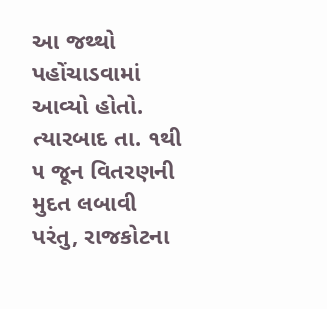આ જથ્થો પહોંચાડવામાં આવ્યો હોતો. ત્યારબાદ તા. ૧થી ૫ જૂન વિતરણની મુદત લબાવી પરંતુ, રાજકોટના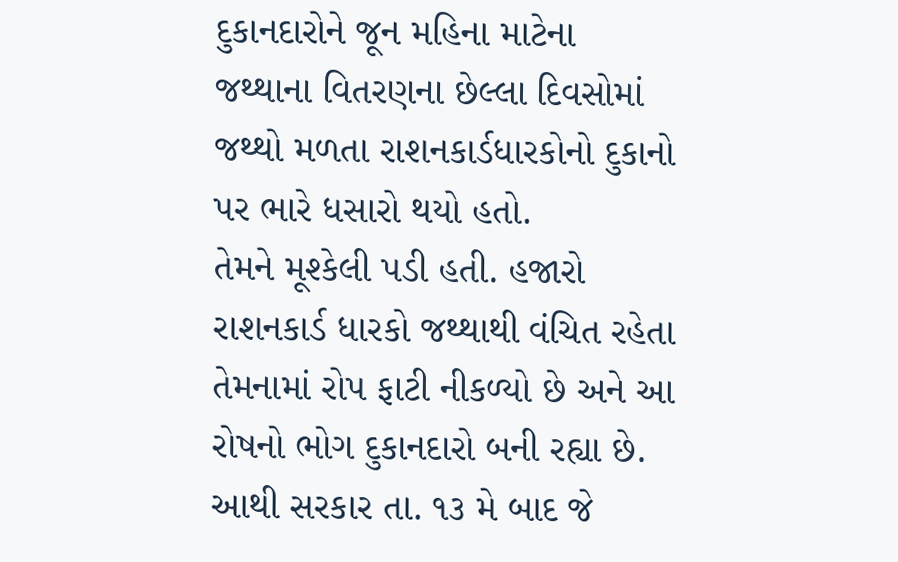દુકાનદારોને જૂન મહિના માટેના જથ્થાના વિતરણના છેલ્લા દિવસોમાં જથ્થો મળતા રાશનકાર્ડધારકોનો દુકાનો પર ભારે ધસારો થયો હતો.
તેમને મૂશ્કેલી પડી હતી. હજારો રાશનકાર્ડ ધારકો જથ્થાથી વંચિત રહેતા તેમનામાં રોપ ફાટી નીકળ્યો છે અને આ રોષનો ભોગ દુકાનદારો બની રહ્યા છે. આથી સરકાર તા. ૧૩ મે બાદ જે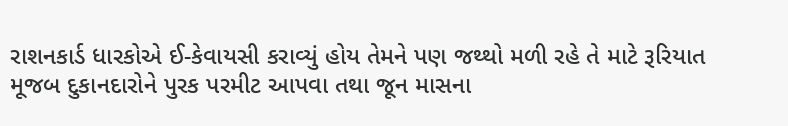રાશનકાર્ડ ધારકોએ ઈ-કેવાયસી કરાવ્યું હોય તેમને પણ જથ્થો મળી રહે તે માટે રૂરિયાત મૂજબ દુકાનદારોને પુરક પરમીટ આપવા તથા જૂન માસના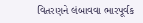વિતરણને લંબાવવા ભારપૂર્વક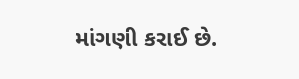માંગણી કરાઈ છે.